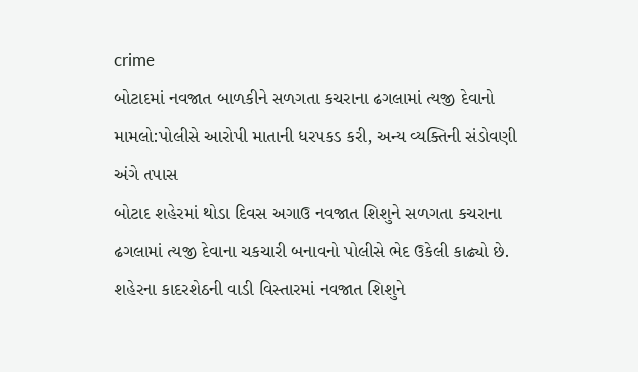crime
બોટાદમાં નવજાત બાળકીને સળગતા કચરાના ઢગલામાં ત્યજી દેવાનો મામલો:પોલીસે આરોપી માતાની ધરપકડ કરી, અન્ય વ્યક્તિની સંડોવણી અંગે તપાસ
બોટાદ શહેરમાં થોડા દિવસ અગાઉ નવજાત શિશુને સળગતા કચરાના ઢગલામાં ત્યજી દેવાના ચકચારી બનાવનો પોલીસે ભેદ ઉકેલી કાઢ્યો છે. શહેરના કાદરશેઠની વાડી વિસ્તારમાં નવજાત શિશુને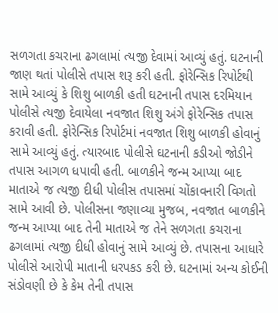સળગતા કચરાના ઢગલામાં ત્યજી દેવામાં આવ્યું હતું. ઘટનાની જાણ થતાં પોલીસે તપાસ શરૂ કરી હતી. ફોરેન્સિક રિપોર્ટથી સામે આવ્યું કે શિશુ બાળકી હતી ઘટનાની તપાસ દરમિયાન પોલીસે ત્યજી દેવાયેલા નવજાત શિશુ અંગે ફોરેન્સિક તપાસ કરાવી હતી. ફોરેન્સિક રિપોર્ટમાં નવજાત શિશુ બાળકી હોવાનું સામે આવ્યું હતું. ત્યારબાદ પોલીસે ઘટનાની કડીઓ જોડીને તપાસ આગળ ધપાવી હતી. બાળકીને જન્મ આપ્યા બાદ માતાએ જ ત્યજી દીધી પોલીસ તપાસમાં ચોંકાવનારી વિગતો સામે આવી છે. પોલીસના જણાવ્યા મુજબ, નવજાત બાળકીને જન્મ આપ્યા બાદ તેની માતાએ જ તેને સળગતા કચરાના ઢગલામાં ત્યજી દીધી હોવાનું સામે આવ્યું છે. તપાસના આધારે પોલીસે આરોપી માતાની ધરપકડ કરી છે. ઘટનામાં અન્ય કોઈની સંડોવણી છે કે કેમ તેની તપાસ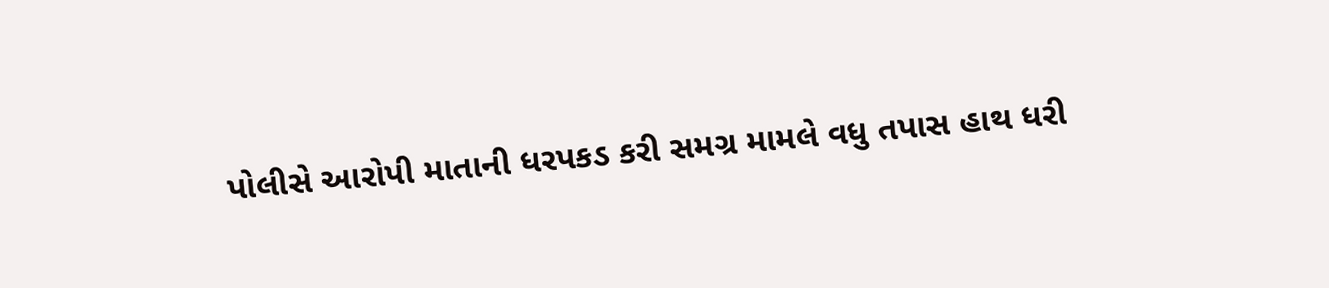પોલીસે આરોપી માતાની ધરપકડ કરી સમગ્ર મામલે વધુ તપાસ હાથ ધરી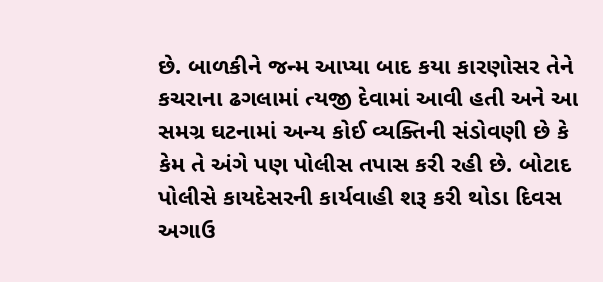છે. બાળકીને જન્મ આપ્યા બાદ કયા કારણોસર તેને કચરાના ઢગલામાં ત્યજી દેવામાં આવી હતી અને આ સમગ્ર ઘટનામાં અન્ય કોઈ વ્યક્તિની સંડોવણી છે કે કેમ તે અંગે પણ પોલીસ તપાસ કરી રહી છે. બોટાદ પોલીસે કાયદેસરની કાર્યવાહી શરૂ કરી થોડા દિવસ અગાઉ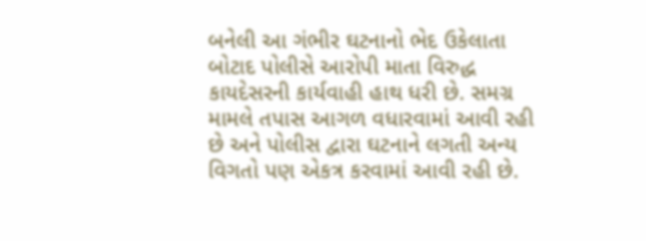બનેલી આ ગંભીર ઘટનાનો ભેદ ઉકેલાતા બોટાદ પોલીસે આરોપી માતા વિરુદ્ધ કાયદેસરની કાર્યવાહી હાથ ધરી છે. સમગ્ર મામલે તપાસ આગળ વધારવામાં આવી રહી છે અને પોલીસ દ્વારા ઘટનાને લગતી અન્ય વિગતો પણ એકત્ર કરવામાં આવી રહી છે.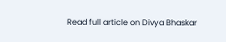Read full article on Divya Bhaskar